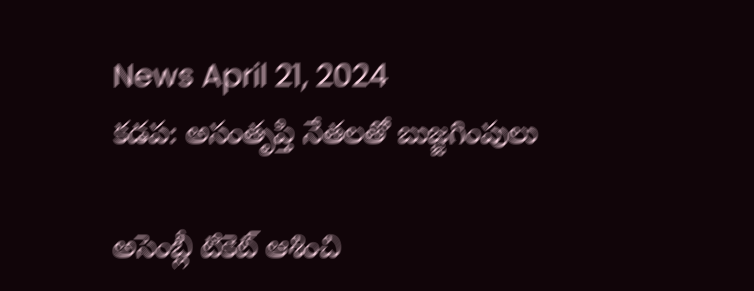News April 21, 2024
కడప: అసంతృప్తి నేతలతో బుజ్జగింపులు

అసెంబ్లీ టికెట్ ఆశించి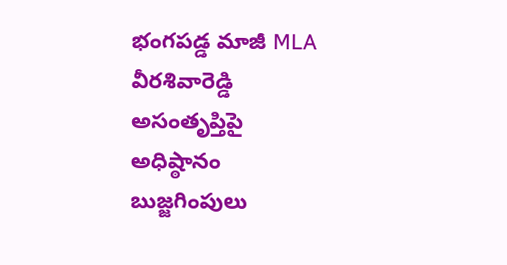భంగపడ్డ మాజీ MLA వీరశివారెడ్డి అసంతృప్తిపై అధిష్ఠానం బుజ్జగింపులు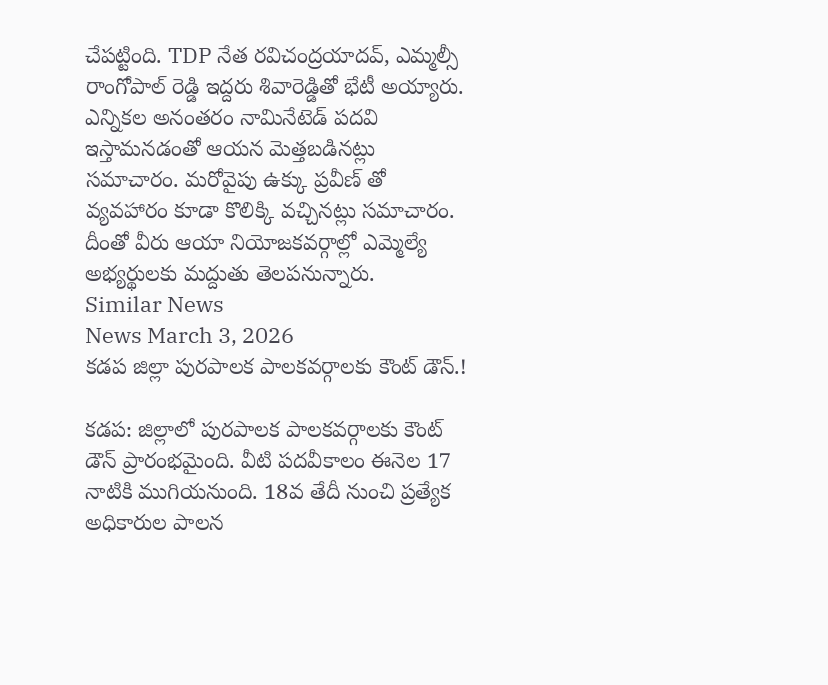చేపట్టింది. TDP నేత రవిచంద్రయాదవ్, ఎమ్మల్సీ రాంగోపాల్ రెడ్డి ఇద్దరు శివారెడ్డితో భేటీ అయ్యారు. ఎన్నికల అనంతరం నామినేటెడ్ పదవి ఇస్తామనడంతో ఆయన మెత్తబడినట్లు సమాచారం. మరోవైపు ఉక్కు ప్రవీణ్ తో వ్యవహారం కూడా కొలిక్కి వచ్చినట్లు సమాచారం. దీంతో వీరు ఆయా నియోజకవర్గాల్లో ఎమ్మెల్యే అభ్యర్థులకు మద్దుతు తెలపనున్నారు.
Similar News
News March 3, 2026
కడప జిల్లా పురపాలక పాలకవర్గాలకు కౌంట్ డౌన్.!

కడప: జిల్లాలో పురపాలక పాలకవర్గాలకు కౌంట్ డౌన్ ప్రారంభమైంది. వీటి పదవీకాలం ఈనెల 17 నాటికి ముగియనుంది. 18వ తేదీ నుంచి ప్రత్యేక అధికారుల పాలన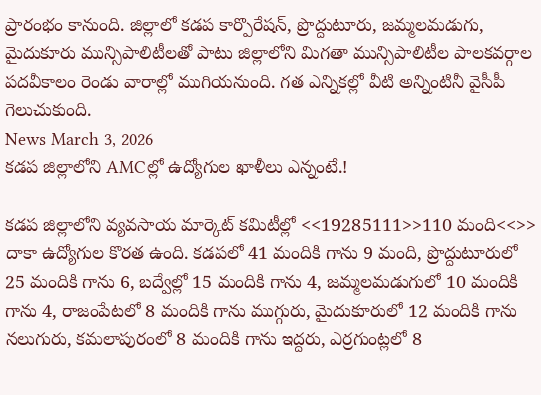ప్రారంభం కానుంది. జిల్లాలో కడప కార్పొరేషన్, ప్రొద్దుటూరు, జమ్మలమడుగు, మైదుకూరు మున్సిపాలిటీలతో పాటు జిల్లాలోని మిగతా మున్సిపాలిటీల పాలకవర్గాల పదవీకాలం రెండు వారాల్లో ముగియనుంది. గత ఎన్నికల్లో వీటి అన్నింటినీ వైసీపీ గెలుచుకుంది.
News March 3, 2026
కడప జిల్లాలోని AMCల్లో ఉద్యోగుల ఖాళీలు ఎన్నంటే.!

కడప జిల్లాలోని వ్యవసాయ మార్కెట్ కమిటీల్లో <<19285111>>110 మంది<<>> దాకా ఉద్యోగుల కొరత ఉంది. కడపలో 41 మందికి గాను 9 మంది, ప్రొద్దుటూరులో 25 మందికి గాను 6, బద్వేల్లో 15 మందికి గాను 4, జమ్మలమడుగులో 10 మందికి గాను 4, రాజంపేటలో 8 మందికి గాను ముగ్గురు, మైదుకూరులో 12 మందికి గాను నలుగురు, కమలాపురంలో 8 మందికి గాను ఇద్దరు, ఎర్రగుంట్లలో 8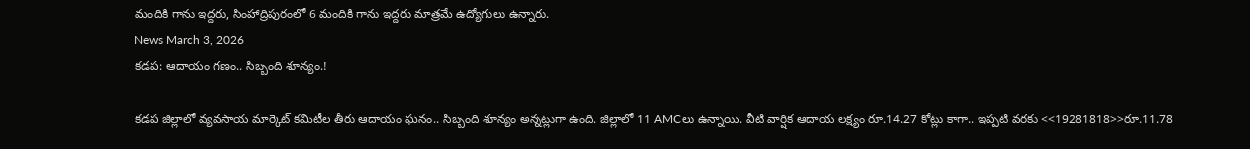మందికి గాను ఇద్దరు, సింహాద్రిపురంలో 6 మందికి గాను ఇద్దరు మాత్రమే ఉద్యోగులు ఉన్నారు.
News March 3, 2026
కడప: ఆదాయం గణం.. సిబ్బంది శూన్యం.!

కడప జిల్లాలో వ్యవసాయ మార్కెట్ కమిటీల తీరు ఆదాయం ఘనం.. సిబ్బంది శూన్యం అన్నట్లుగా ఉంది. జిల్లాలో 11 AMCలు ఉన్నాయి. వీటి వార్షిక ఆదాయ లక్ష్యం రూ.14.27 కోట్లు కాగా.. ఇప్పటి వరకు <<19281818>>రూ.11.78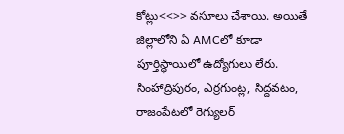కోట్లు<<>> వసూలు చేశాయి. అయితే జిల్లాలోని ఏ AMCలో కూడా పూర్తిస్థాయిలో ఉద్యోగులు లేరు. సింహాద్రిపురం, ఎర్రగుంట్ల, సిద్దవటం, రాజంపేటలో రెగ్యులర్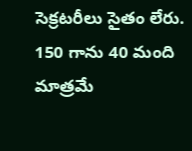సెక్రటరీలు సైతం లేరు. 150 గాను 40 మంది మాత్రమే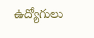ఉద్యోగులు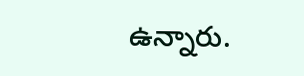ఉన్నారు.